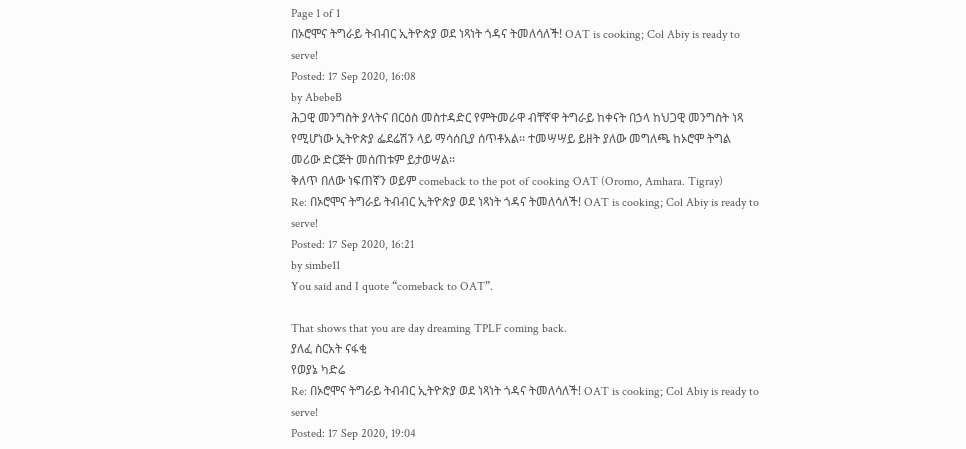Page 1 of 1
በኦሮሞና ትግራይ ትብብር ኢትዮጵያ ወደ ነጻነት ጎዳና ትመለሳለች! OAT is cooking; Col Abiy is ready to serve!
Posted: 17 Sep 2020, 16:08
by AbebeB
ሕጋዊ መንግስት ያላትና በርዕስ መስተዳድር የምትመራዋ ብቸኛዋ ትግራይ ከቀናት በኃላ ከህጋዊ መንግስት ነጻ የሚሆነው ኢትዮጵያ ፌደሬሽን ላይ ማሳሰቢያ ሰጥቶአል፡፡ ተመሣሣይ ይዘት ያለው መግለጫ ከኦሮሞ ትግል መሪው ድርጅት መሰጠቱም ይታወሣል፡፡
ቅለጥ በለው ነፍጠኛን ወይም comeback to the pot of cooking OAT (Oromo, Amhara. Tigray)
Re: በኦሮሞና ትግራይ ትብብር ኢትዮጵያ ወደ ነጻነት ጎዳና ትመለሳለች! OAT is cooking; Col Abiy is ready to serve!
Posted: 17 Sep 2020, 16:21
by simbe11
You said and I quote “comeback to OAT”.

That shows that you are day dreaming TPLF coming back.
ያለፈ ስርአት ናፋቂ
የወያኔ ካድሬ
Re: በኦሮሞና ትግራይ ትብብር ኢትዮጵያ ወደ ነጻነት ጎዳና ትመለሳለች! OAT is cooking; Col Abiy is ready to serve!
Posted: 17 Sep 2020, 19:04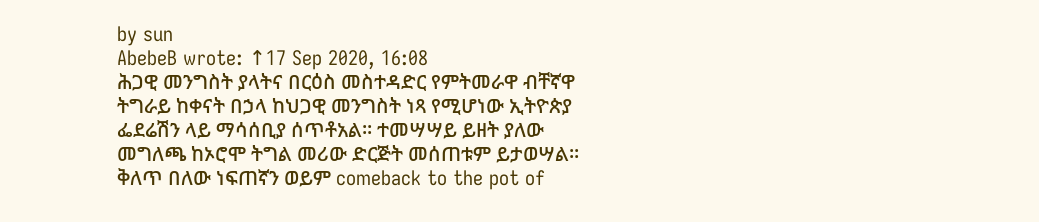by sun
AbebeB wrote: ↑17 Sep 2020, 16:08
ሕጋዊ መንግስት ያላትና በርዕስ መስተዳድር የምትመራዋ ብቸኛዋ ትግራይ ከቀናት በኃላ ከህጋዊ መንግስት ነጻ የሚሆነው ኢትዮጵያ ፌደሬሽን ላይ ማሳሰቢያ ሰጥቶአል፡፡ ተመሣሣይ ይዘት ያለው መግለጫ ከኦሮሞ ትግል መሪው ድርጅት መሰጠቱም ይታወሣል፡፡
ቅለጥ በለው ነፍጠኛን ወይም comeback to the pot of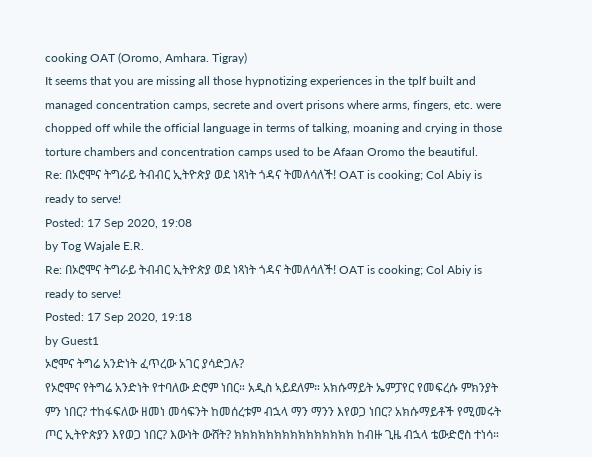cooking OAT (Oromo, Amhara. Tigray)
It seems that you are missing all those hypnotizing experiences in the tplf built and managed concentration camps, secrete and overt prisons where arms, fingers, etc. were chopped off while the official language in terms of talking, moaning and crying in those torture chambers and concentration camps used to be Afaan Oromo the beautiful.
Re: በኦሮሞና ትግራይ ትብብር ኢትዮጵያ ወደ ነጻነት ጎዳና ትመለሳለች! OAT is cooking; Col Abiy is ready to serve!
Posted: 17 Sep 2020, 19:08
by Tog Wajale E.R.
Re: በኦሮሞና ትግራይ ትብብር ኢትዮጵያ ወደ ነጻነት ጎዳና ትመለሳለች! OAT is cooking; Col Abiy is ready to serve!
Posted: 17 Sep 2020, 19:18
by Guest1
ኦሮሞና ትግሬ አንድነት ፈጥረው አገር ያሳድጋሉ?
የኦሮሞና የትግሬ አንድነት የተባለው ድሮም ነበር። አዲስ ኣይደለም። አክሱማይት ኤምፓየር የመፍረሱ ምክንያት ምን ነበር? ተከፋፍለው ዘመነ መሳፍንት ከመሰረቱም ብኋላ ማን ማንን እየወጋ ነበር? አክሱማይቶች የሚመሩት ጦር ኢትዮጵያን እየወጋ ነበር? እውነት ውሸት? ክክክክክክክክክክክክክክክ ከብዙ ጊዜ ብኋላ ቴውድሮስ ተነሳ።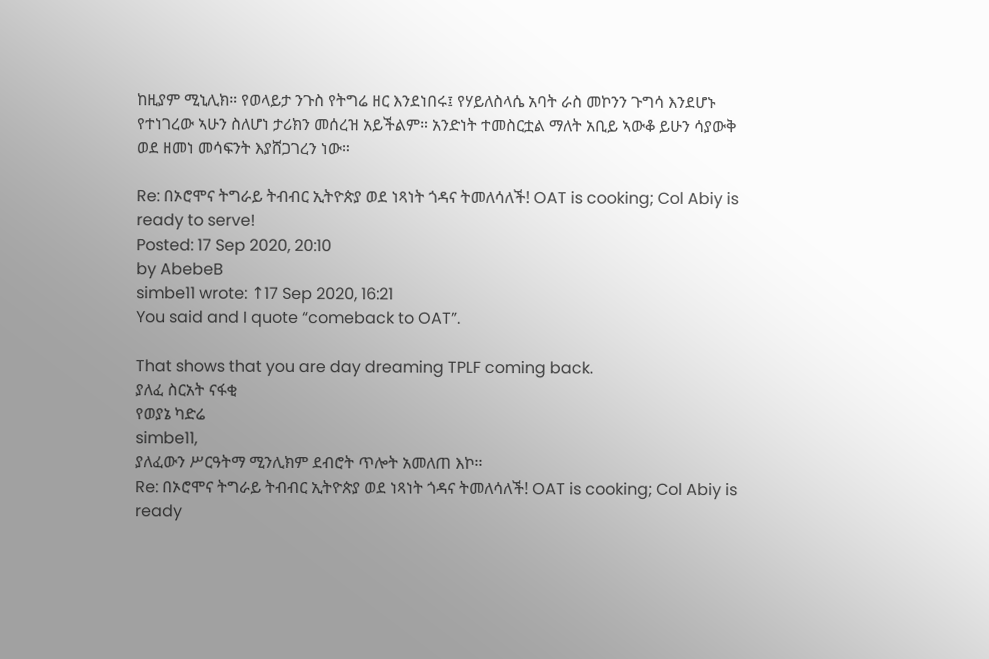ከዚያም ሚኒሊክ። የወላይታ ንጉስ የትግሬ ዘር እንደነበሩ፤ የሃይለስላሴ አባት ራስ መኮንን ጉግሳ እንደሆኑ የተነገረው ኣሁን ስለሆነ ታሪክን መሰረዝ አይችልም። አንድነት ተመስርቷል ማለት አቢይ ኣውቆ ይሁን ሳያውቅ ወደ ዘመነ መሳፍንት እያሸጋገረን ነው።

Re: በኦሮሞና ትግራይ ትብብር ኢትዮጵያ ወደ ነጻነት ጎዳና ትመለሳለች! OAT is cooking; Col Abiy is ready to serve!
Posted: 17 Sep 2020, 20:10
by AbebeB
simbe11 wrote: ↑17 Sep 2020, 16:21
You said and I quote “comeback to OAT”.

That shows that you are day dreaming TPLF coming back.
ያለፈ ስርአት ናፋቂ
የወያኔ ካድሬ
simbe11,
ያለፈውን ሥርዓትማ ሚንሊክም ደብሮት ጥሎት አመለጠ እኮ፡፡
Re: በኦሮሞና ትግራይ ትብብር ኢትዮጵያ ወደ ነጻነት ጎዳና ትመለሳለች! OAT is cooking; Col Abiy is ready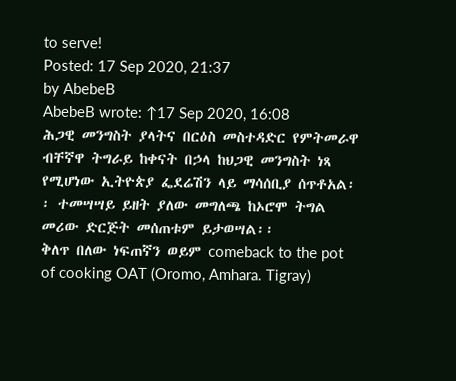to serve!
Posted: 17 Sep 2020, 21:37
by AbebeB
AbebeB wrote: ↑17 Sep 2020, 16:08
ሕጋዊ መንግስት ያላትና በርዕስ መስተዳድር የምትመራዋ ብቸኛዋ ትግራይ ከቀናት በኃላ ከህጋዊ መንግስት ነጻ የሚሆነው ኢትዮጵያ ፌደሬሽን ላይ ማሳሰቢያ ሰጥቶአል፡፡ ተመሣሣይ ይዘት ያለው መግለጫ ከኦሮሞ ትግል መሪው ድርጅት መሰጠቱም ይታወሣል፡፡
ቅለጥ በለው ነፍጠኛን ወይም comeback to the pot of cooking OAT (Oromo, Amhara. Tigray)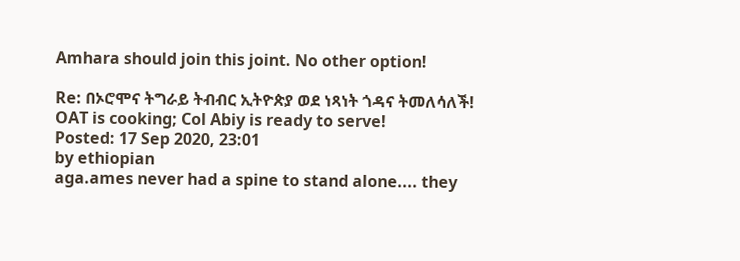Amhara should join this joint. No other option!

Re: በኦሮሞና ትግራይ ትብብር ኢትዮጵያ ወደ ነጻነት ጎዳና ትመለሳለች! OAT is cooking; Col Abiy is ready to serve!
Posted: 17 Sep 2020, 23:01
by ethiopian
aga.ames never had a spine to stand alone.... they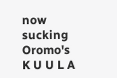now sucking Oromo's K U U L A